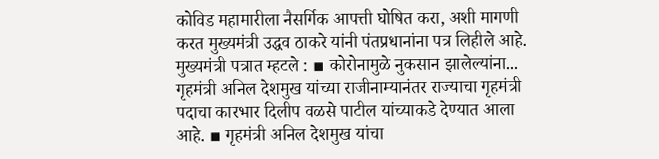कोविड महामारीला नैसर्गिक आपत्ती घोषित करा, अशी मागणी करत मुख्यमंत्री उद्धव ठाकरे यांनी पंतप्रधानांना पत्र लिहीले आहे. मुख्यमंत्री पत्रात म्हटले : ▪ कोरोनामुळे नुकसान झालेल्यांना...
गृहमंत्री अनिल देशमुख यांच्या राजीनाम्यानंतर राज्याचा गृहमंत्री पदाचा कारभार दिलीप वळसे पाटील यांच्याकडे देण्यात आला आहे. ▪ गृहमंत्री अनिल देशमुख यांचा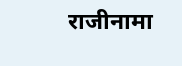राजीनामा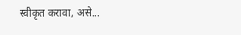स्वीकृत करावा, असे...